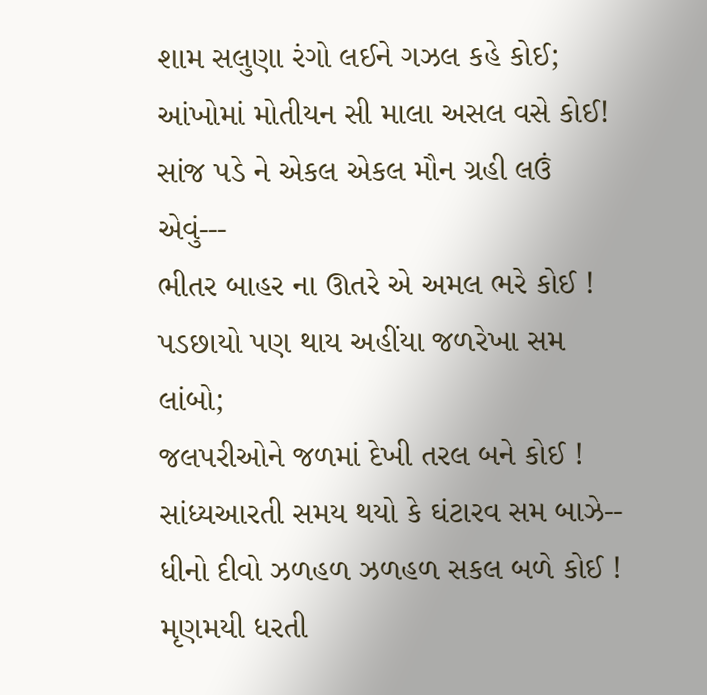શામ સલુણા રંગો લઈને ગઝલ કહે કોઈ;
આંખોમાં મોતીયન સી માલા અસલ વસે કોઈ!
સાંજ પડે ને એકલ એકલ મૌન ગ્રહી લઉં એવું---
ભીતર બાહર ના ઊતરે એ અમલ ભરે કોઈ !
પડછાયો પણ થાય અહીંયા જળરેખા સમ લાંબો;
જલપરીઓને જળમાં દેખી તરલ બને કોઈ !
સાંધ્યઆરતી સમય થયો કે ઘંટારવ સમ બાઝે--
ધીનો દીવો ઝળહળ ઝળહળ સકલ બળે કોઈ !
મૃણમયી ધરતી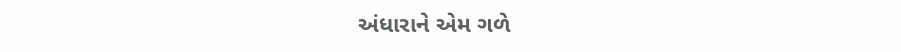અંધારાને એમ ગળે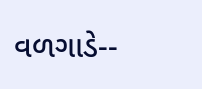વળગાડે--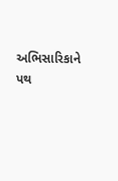અભિસારિકાને પથ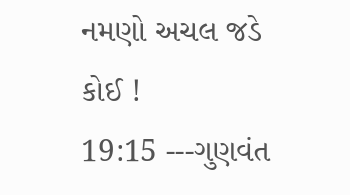નમણો અચલ જડે કોઈ !
19:15 ---ગુણવંત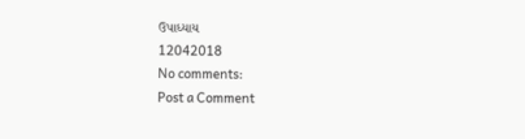ઉપાધ્યાય
12042018
No comments:
Post a Comment